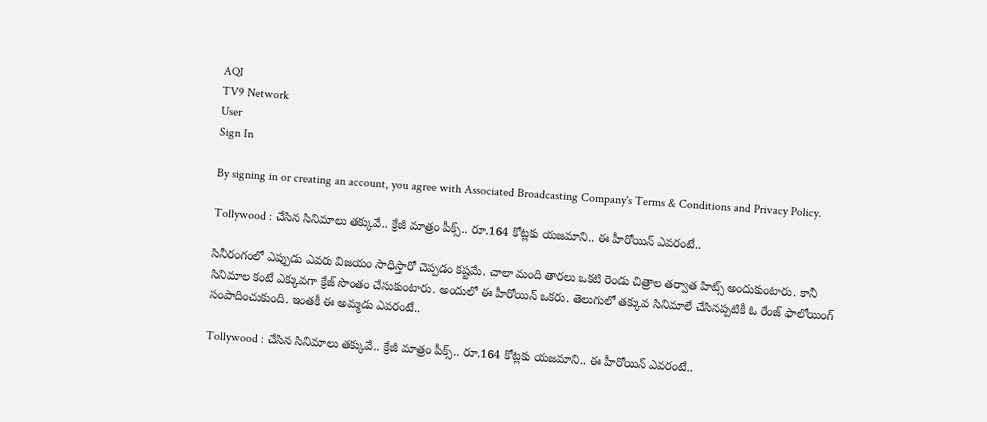AQI
TV9 Network
User
Sign In

By signing in or creating an account, you agree with Associated Broadcasting Company's Terms & Conditions and Privacy Policy.

Tollywood : చేసిన సినిమాలు తక్కువే.. క్రేజీ మాత్రం పీక్స్.. రూ.164 కోట్లకు యజమాని.. ఈ హీరోయిన్ ఎవరంటే..

సినీరంగంలో ఎప్పుడు ఎవరు విజయం సాధిస్తారో చెప్పడం కష్టమే. చాలా మంది తారలు ఒకటి రెండు చిత్రాల తర్వాత హిట్స్ అందుకుంటారు. కానీ సినిమాల కంటే ఎక్కువగా క్రేజ్ సొంతం చేసుకుంటారు. అందులో ఈ హీరోయిన్ ఒకరు. తెలుగులో తక్కువ సినిమాలే చేసినప్పటికీ ఓ రేంజ్ ఫాలోయింగ్ సంపాదించుకుంది. ఇంతకీ ఈ అమ్మడు ఎవరంటే..

Tollywood : చేసిన సినిమాలు తక్కువే.. క్రేజీ మాత్రం పీక్స్.. రూ.164 కోట్లకు యజమాని.. ఈ హీరోయిన్ ఎవరంటే..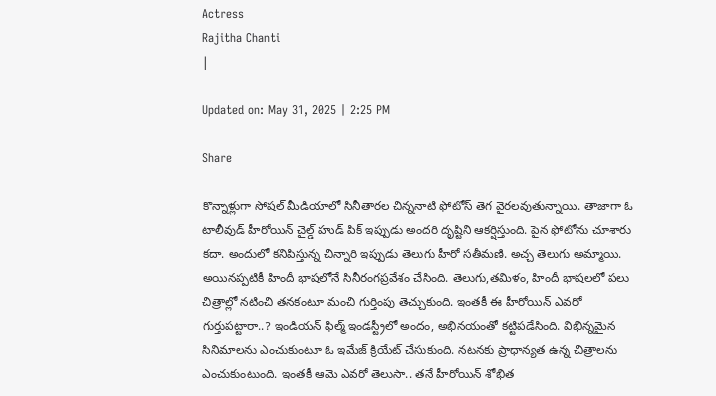Actress
Rajitha Chanti
|

Updated on: May 31, 2025 | 2:25 PM

Share

కొన్నాళ్లుగా సోషల్ మీడియాలో సినీతారల చిన్ననాటి ఫోటోస్ తెగ వైరలవుతున్నాయి. తాజాగా ఓ టాలీవుడ్ హీరోయిన్ చైల్డ్ హుడ్ పిక్ ఇప్పుడు అందరి దృష్టిని ఆకర్షిస్తుంది. పైన ఫోటోను చూశారు కదా. అందులో కనిపిస్తున్న చిన్నారి ఇప్పుడు తెలుగు హీరో సతీమణి. అచ్చ తెలుగు అమ్మాయి. అయినప్పటికీ హిందీ భాషలోనే సినీరంగప్రవేశం చేసింది. తెలుగు,తమిళం, హిందీ భాషలలో పలు చిత్రాల్లో నటించి తనకంటూ మంచి గుర్తింపు తెచ్చుకుంది. ఇంతకీ ఈ హీరోయిన్ ఎవరో గుర్తుపట్టారా..? ఇండియన్ ఫిల్మ్ ఇండస్ట్రీలో అందం, అభినయంతో కట్టిపడేసింది. విభిన్నమైన సినిమాలను ఎంచుకుంటూ ఓ ఇమేజ్ క్రియేట్ చేసుకుంది. నటనకు ప్రాధాన్యత ఉన్న చిత్రాలను ఎంచుకుంటుంది. ఇంతకీ ఆమె ఎవరో తెలుసా.. తనే హీరోయిన్ శోభిత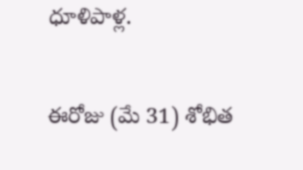ధూళిపాళ్ల.

ఈరోజు (మే 31) శోభిత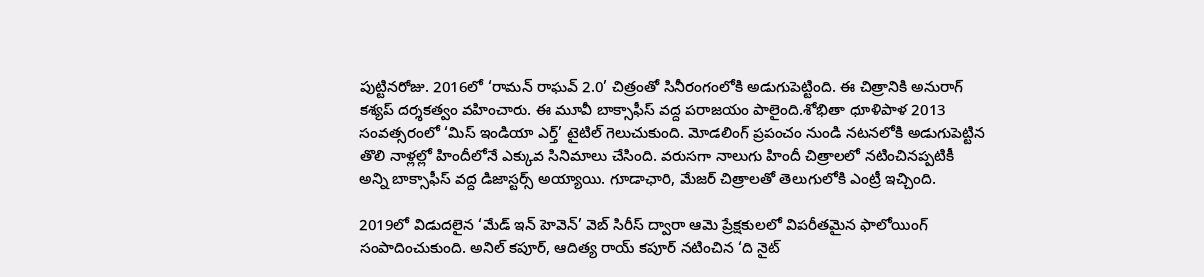పుట్టినరోజు. 2016లో ‘రామన్ రాఘవ్ 2.0’ చిత్రంతో సినీరంగంలోకి అడుగుపెట్టింది. ఈ చిత్రానికి అనురాగ్ కశ్యప్ దర్శకత్వం వహించారు. ఈ మూవీ బాక్సాఫీస్ వద్ద పరాజయం పాలైంది.శోభితా ధూళిపాళ 2013 సంవత్సరంలో ‘మిస్ ఇండియా ఎర్త్’ టైటిల్ గెలుచుకుంది. మోడలింగ్ ప్రపంచం నుండి నటనలోకి అడుగుపెట్టిన తొలి నాళ్లల్లో హిందీలోనే ఎక్కువ సినిమాలు చేసింది. వరుసగా నాలుగు హిందీ చిత్రాలలో నటించినప్పటికీ అన్ని బాక్సాఫీస్ వద్ద డిజాస్టర్స్ అయ్యాయి. గూడాఛారి, మేజర్ చిత్రాలతో తెలుగులోకి ఎంట్రీ ఇచ్చింది.

2019లో విడుదలైన ‘మేడ్ ఇన్ హెవెన్’ వెబ్ సిరీస్ ద్వారా ఆమె ప్రేక్షకులలో విపరీతమైన ఫాలోయింగ్ సంపాదించుకుంది. అనిల్ కపూర్, ఆదిత్య రాయ్ కపూర్ నటించిన ‘ది నైట్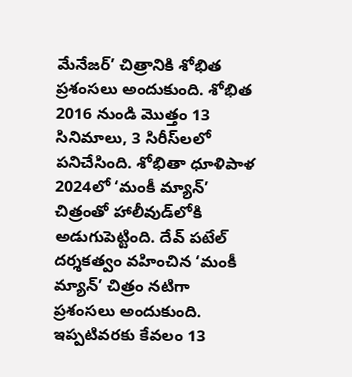మేనేజర్’ చిత్రానికి శోభిత ప్రశంసలు అందుకుంది. శోభిత 2016 నుండి మొత్తం 13 సినిమాలు, 3 సిరీస్‌లలో పనిచేసింది. శోభితా ధూళిపాళ 2024లో ‘మంకీ మ్యాన్’ చిత్రంతో హాలీవుడ్‌లోకి అడుగుపెట్టింది. దేవ్ పటేల్ దర్శకత్వం వహించిన ‘మంకీ మ్యాన్’ చిత్రం నటిగా ప్రశంసలు అందుకుంది. ఇప్పటివరకు కేవలం 13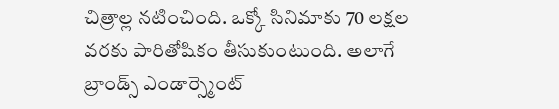చిత్రాల్ల నటించింది. ఒక్కో సినిమాకు 70 లక్షల వరకు పారితోషికం తీసుకుంటుంది. అలాగే బ్రాండ్స్ ఎండార్స్మెంట్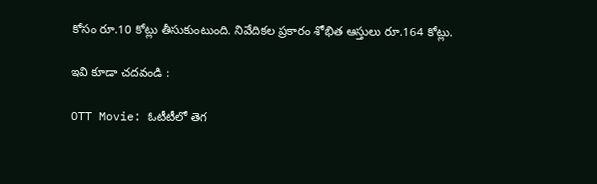కోసం రూ.10 కోట్లు తీసుకుంటుంది. నివేదికల ప్రకారం శోభిత ఆస్తులు రూ.164 కోట్లు.

ఇవి కూడా చదవండి :

OTT Movie: ఓటీటీలో తెగ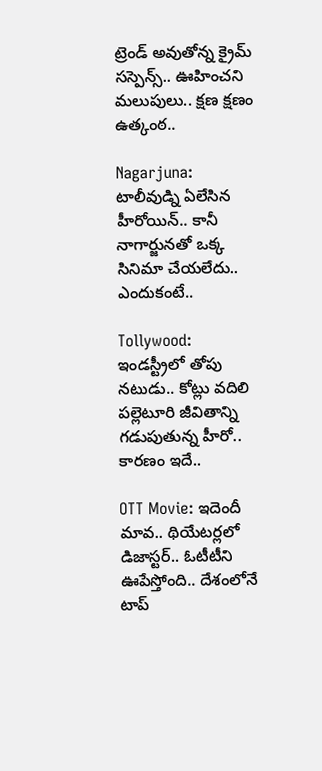ట్రెండ్ అవుతోన్న క్రైమ్ సస్పెన్స్.. ఊహించని మలుపులు.. క్షణ క్షణం ఉత్కంఠ..

Nagarjuna: టాలీవుడ్ని ఏలేసిన హీరోయిన్.. కానీ నాగార్జునతో ఒక్క సినిమా చేయలేదు.. ఎందుకంటే..

Tollywood: ఇండస్ట్రీలో తోపు నటుడు.. కోట్లు వదిలి పల్లెటూరి జీవితాన్ని గడుపుతున్న హీరో.. కారణం ఇదే..

OTT Movie: ఇదెందీ మావ.. థియేటర్లలో డిజాస్టర్.. ఓటీటీని ఊపేస్తోంది.. దేశంలోనే టాప్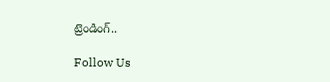ట్రెండింగ్..

Follow Us